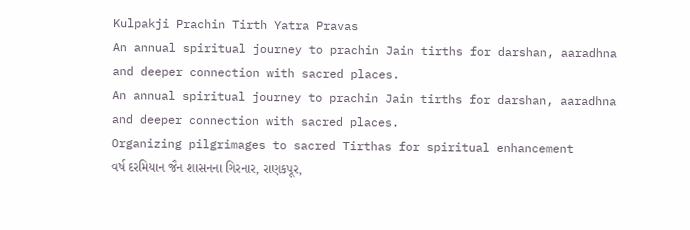Kulpakji Prachin Tirth Yatra Pravas
An annual spiritual journey to prachin Jain tirths for darshan, aaradhna and deeper connection with sacred places.
An annual spiritual journey to prachin Jain tirths for darshan, aaradhna and deeper connection with sacred places.
Organizing pilgrimages to sacred Tirthas for spiritual enhancement
વર્ષ દરમિયાન જૈન શાસનના ગિરનાર, રાણકપૂર,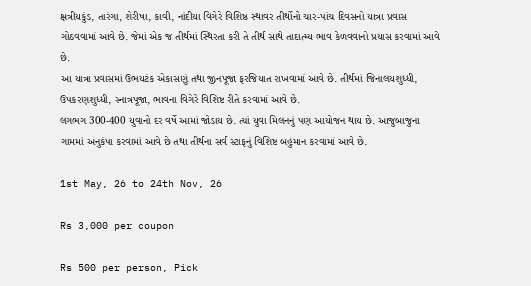ક્ષત્રીયકુંડ, તારંગા, શેરીષા, કાવી, નાંદીયા વિગેરે વિશિષ્ઠ સ્થાવર તીર્થોનો ચાર-પાંચ દિવસનો યાત્રા પ્રવાસ ગોઠવવામાં આવે છે. જેમાં એક જ તીર્થમાં સ્થિરતા કરી તે તીર્થ સાથે તાદાત્મ્ય ભાવ કેળવવાનો પ્રયાસ કરવામાં આવે છે.
આ યાત્રા પ્રવાસમાં ઉભયટંક એકાસણું તથા જીનપૂજા ફરજિયાત રાખવામાં આવે છે. તીર્થમાં જિનાલયશુધ્ધી, ઉપકરણશુધ્ધી, સ્નાત્રપૂજા, ભાવના વિગેરે વિશિષ્ટ રીતે કરવામાં આવે છે.
લગભગ 300-400 યુવાનો દર વર્ષે આમાં જોડાય છે. ત્યાં યુવા મિલનનું પણ આયોજન થાય છે. આજુબાજુના ગામમાં અનુકંપા કરવામાં આવે છે તથા તીર્થના સર્વ સ્ટાફનું વિશિષ્ટ બહુમાન કરવામાં આવે છે.

1st May, 26 to 24th Nov, 26

Rs 3,000 per coupon

Rs 500 per person, Pick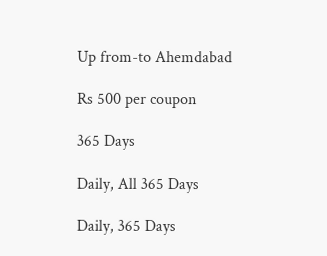Up from-to Ahemdabad

Rs 500 per coupon

365 Days

Daily, All 365 Days

Daily, 365 Days